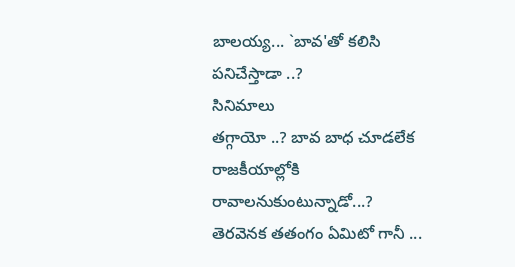బాలయ్య... `బావ'తో కలిసి పనిచేస్తాడా ..?
సినిమాలు
తగ్గాయో ..? బావ బాధ చూడలేక రాజకీయాల్లోకి రావాలనుకుంటున్నాడో...?
తెరవెనక తతంగం ఏమిటో గానీ ...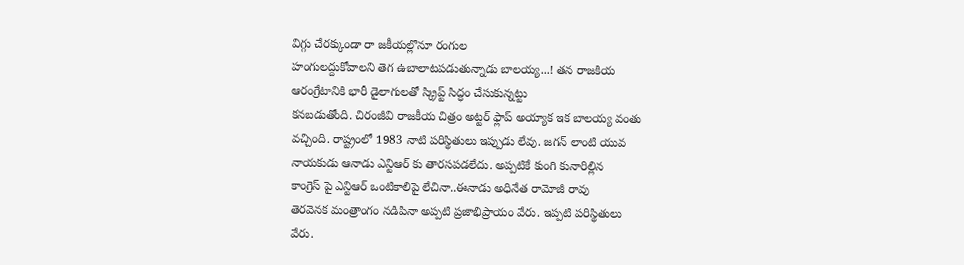విగ్గు చేరక్కుండా రా జకీయల్లొనూ రంగుల
హంగులద్దుకోవాలని తెగ ఉబాలాటపడుతున్నాడు బాలయ్య...! తన రాజకియ
ఆరంగ్రేటానికి భారీ డైలాగులతో స్క్రిప్ట్ సిద్ధం చేసుకున్నట్టు
కనబడుతోంది. చిరంజీవి రాజకీయ చిత్రం అట్టర్ ఫ్లాప్ అయ్యాక ఇక బాలయ్య వంతు
వచ్చింది. రాష్ట్రంలో 1983 నాటి పరిస్థితులు ఇప్పుడు లేవు. జగన్ లాంటి యువ
నాయకుడు ఆనాడు ఎన్టిఆర్ కు తారసపడలేదు. అప్పటికే కుంగి కునారిల్లిన
కాంగ్రెస్ పై ఎన్టిఆర్ ఒంటికాలిపై లేచినా..ఈనాడు అధినేత రామోజీ రావు
తెరవెనక మంత్రాంగం నడిపినా అప్పటి ప్రజాభిప్రాయం వేరు. ఇప్పటి పరిస్థితులు
వేరు.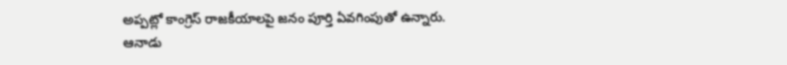అప్పట్లో కాంగ్రెస్ రాజకీయాలపై జనం పూర్తి ఏవగింపుతో ఉన్నారు. ఆనాడు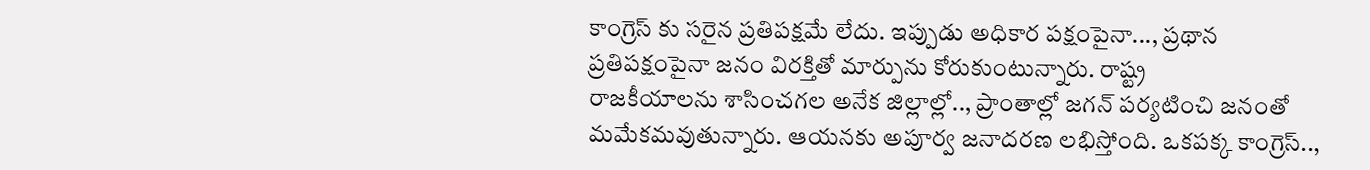కాంగ్రెస్ కు సరైన ప్రతిపక్షమే లేదు. ఇప్పుడు అధికార పక్షంపైనా..., ప్రథాన
ప్రతిపక్షంపైనా జనం విరక్తితో మార్పును కోరుకుంటున్నారు. రాష్ట్ర
రాజకీయాలను శాసించగల అనేక జిల్లాల్లో.., ప్రాంతాల్లో జగన్ పర్యటించి జనంతో
మమేకమవుతున్నారు. ఆయనకు అపూర్వ జనాదరణ లభిస్తోంది. ఒకపక్క కాంగ్రెస్..,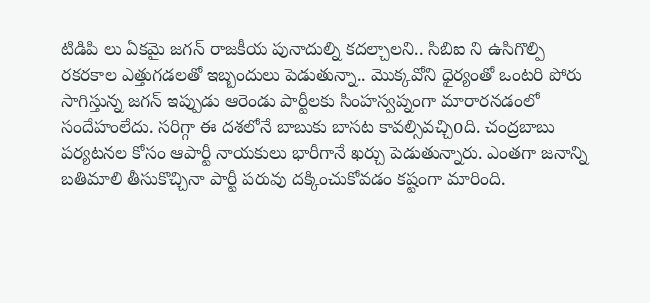టిడిపి లు ఏకమై జగన్ రాజకీయ పునాదుల్ని కదల్చాలని.. సిబిఐ ని ఉసిగొల్పి
రకరకాల ఎత్తుగడలతో ఇబ్బందులు పెడుతున్నా.. మొక్కవోని ధైర్యంతో ఒంటరి పోరు
సాగిస్తున్న జగన్ ఇప్పుడు ఆరెండు పార్టీలకు సింహస్వప్నంగా మారారనడంలో
సందేహంలేదు. సరిగ్గా ఈ దశలోనే బాబుకు బాసట కావల్సివచ్చిoది. చంద్రబాబు
పర్యటనల కోసం ఆపార్టీ నాయకులు భారీగానే ఖర్చు పెడుతున్నారు. ఎంతగా జనాన్ని
బతిమాలి తీసుకొచ్చినా పార్టీ పరువు దక్కించుకోవడం కష్టంగా మారింది.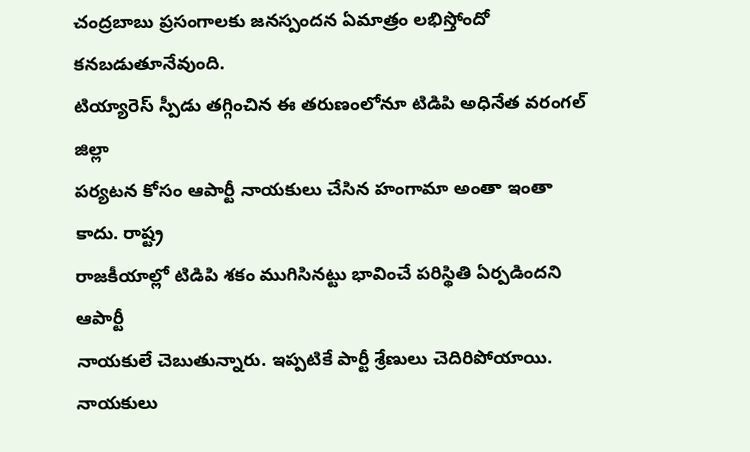చంద్రబాబు ప్రసంగాలకు జనస్పందన ఏమాత్రం లభిస్తోందో కనబడుతూనేవుంది.
టియ్యారెస్ స్పీడు తగ్గించిన ఈ తరుణంలోనూ టిడిపి అధినేత వరంగల్ జిల్లా
పర్యటన కోసం ఆపార్టీ నాయకులు చేసిన హంగామా అంతా ఇంతా కాదు. రాష్ట్ర
రాజకీయాల్లో టిడిపి శకం ముగిసినట్టు భావించే పరిస్థితి ఏర్పడిందని ఆపార్టీ
నాయకులే చెబుతున్నారు. ఇప్పటికే పార్టీ శ్రేణులు చెదిరిపోయాయి. నాయకులు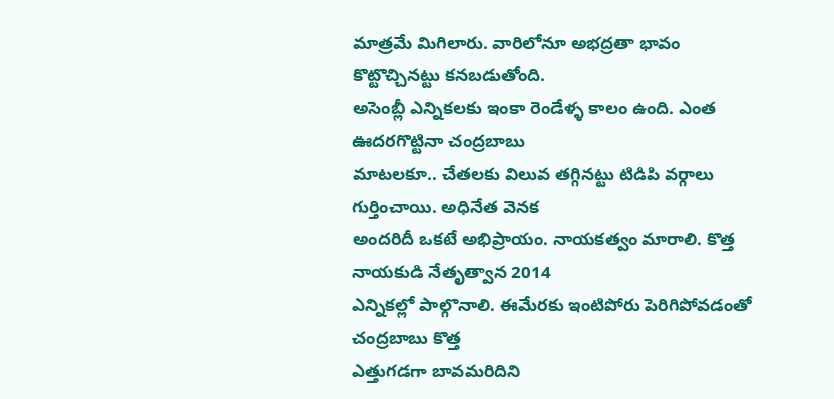మాత్రమే మిగిలారు. వారిలోనూ అభద్రతా భావం కొట్టొచ్చినట్టు కనబడుతోంది.
అసెంబ్లీ ఎన్నికలకు ఇంకా రెండేళ్ళ కాలం ఉంది. ఎంత ఊదరగొట్టినా చంద్రబాబు
మాటలకూ.. చేతలకు విలువ తగ్గినట్టు టిడిపి వర్గాలు గుర్తించాయి. అధినేత వెనక
అందరిదీ ఒకటే అభిప్రాయం. నాయకత్వం మారాలి. కొత్త నాయకుడి నేతృత్వాన 2014
ఎన్నికల్లో పాల్గొనాలి. ఈమేరకు ఇంటిపోరు పెరిగిపోవడంతో చంద్రబాబు కొత్త
ఎత్తుగడగా బావమరిదిని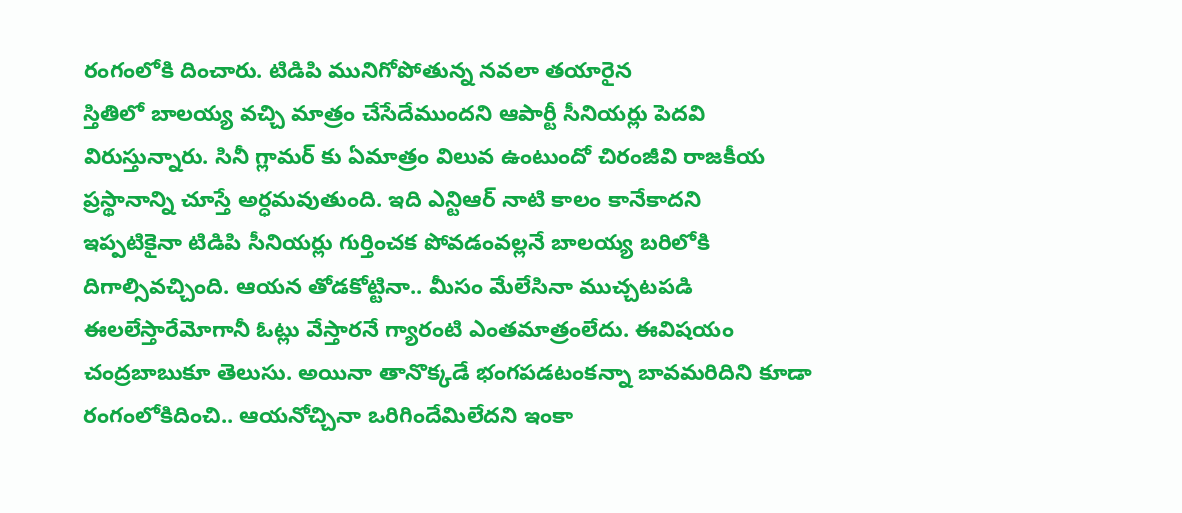రంగంలోకి దించారు. టిడిపి మునిగోపోతున్న నవలా తయారైన
స్తితిలో బాలయ్య వచ్చి మాత్రం చేసేదేముందని ఆపార్టీ సీనియర్లు పెదవి
విరుస్తున్నారు. సినీ గ్లామర్ కు ఏమాత్రం విలువ ఉంటుందో చిరంజీవి రాజకీయ
ప్రస్థానాన్ని చూస్తే అర్ధమవుతుంది. ఇది ఎన్టిఆర్ నాటి కాలం కానేకాదని
ఇప్పటికైనా టిడిపి సీనియర్లు గుర్తించక పోవడంవల్లనే బాలయ్య బరిలోకి
దిగాల్సివచ్చింది. ఆయన తోడకోట్టినా.. మీసం మేలేసినా ముచ్చటపడి
ఈలలేస్తారేమోగానీ ఓట్లు వేస్తారనే గ్యారంటి ఎంతమాత్రంలేదు. ఈవిషయం
చంద్రబాబుకూ తెలుసు. అయినా తానొక్కడే భంగపడటంకన్నా బావమరిదిని కూడా
రంగంలోకిదించి.. ఆయనోచ్చినా ఒరిగిందేమిలేదని ఇంకా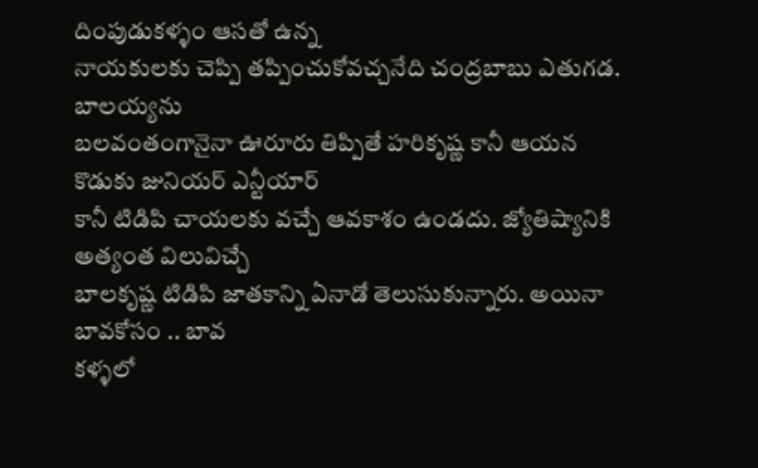దింపుడుకళ్ళం ఆసతో ఉన్న
నాయకులకు చెప్పి తప్పించుకోవచ్చనేది చంద్రబాబు ఎతుగడ. బాలయ్యను
బలవంతంగానైనా ఊరూరు తిప్పితే హరికృష్ణ కానీ ఆయన కొడుకు జునియర్ ఎన్టీయార్
కానీ టిడిపి చాయలకు వచ్చే ఆవకాశం ఉండదు. జ్యోతిష్యానికి అత్యంత విలువిచ్చే
బాలకృష్ణ టిడిపి జాతకాన్ని ఏనాడో తెలుసుకున్నారు. అయినా బావకోసం .. బావ
కళ్ళలో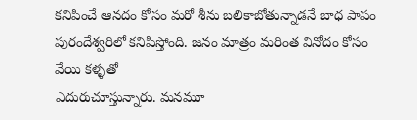కనిపించే ఆనదం కోసం మరో శీను బలికాబోతున్నాడనే బాధ పాపం
పురందేశ్వరిలో కనిపిస్తోంది. జనం మాత్రం మరింత వినోదం కోసం వేయి కళ్ళతో
ఎదురుచూస్తున్నారు. మనమూ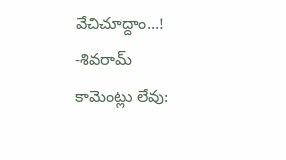వేచిచూద్దాం...!
-శివరామ్
కామెంట్లు లేవు: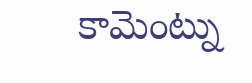కామెంట్ను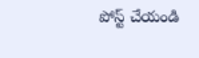పోస్ట్ చేయండి